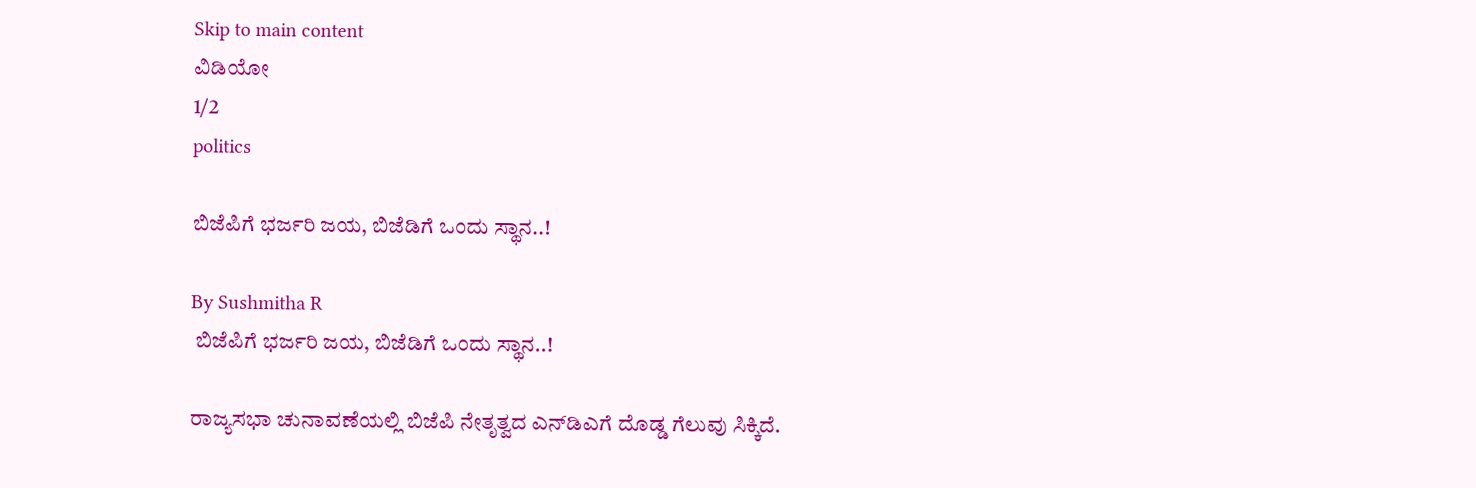Skip to main content
ವಿಡಿಯೋ
1/2
politics

ಬಿಜೆಪಿಗೆ ಭರ್ಜರಿ ಜಯ, ಬಿಜೆಡಿಗೆ ಒಂದು ಸ್ಥಾನ..!

By Sushmitha R
 ಬಿಜೆಪಿಗೆ ಭರ್ಜರಿ ಜಯ, ಬಿಜೆಡಿಗೆ ಒಂದು ಸ್ಥಾನ..!

ರಾಜ್ಯಸಭಾ ಚುನಾವಣೆಯಲ್ಲಿ ಬಿಜೆಪಿ ನೇತೃತ್ವದ ಎನ್‌ಡಿಎಗೆ ದೊಡ್ಡ ಗೆಲುವು ಸಿಕ್ಕಿದೆ.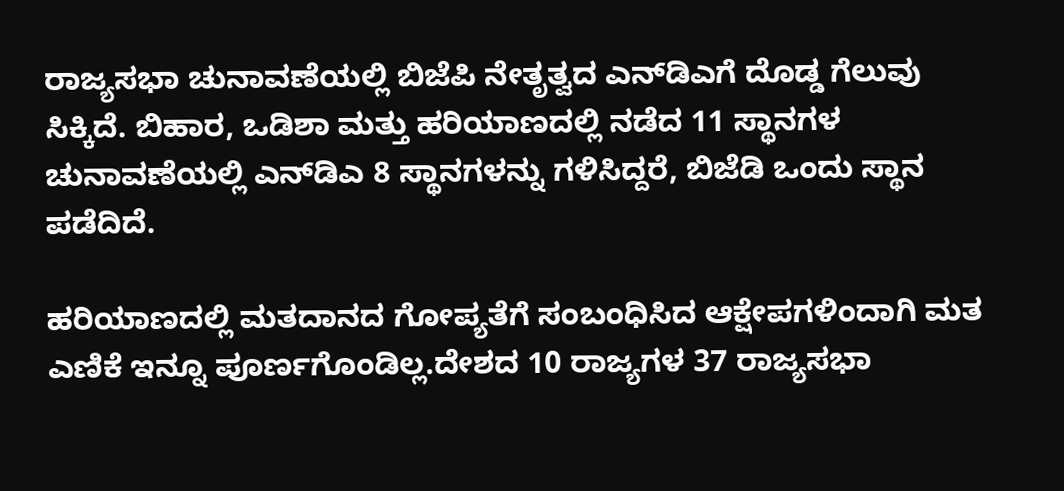ರಾಜ್ಯಸಭಾ ಚುನಾವಣೆಯಲ್ಲಿ ಬಿಜೆಪಿ ನೇತೃತ್ವದ ಎನ್‌ಡಿಎಗೆ ದೊಡ್ಡ ಗೆಲುವು ಸಿಕ್ಕಿದೆ. ಬಿಹಾರ, ಒಡಿಶಾ ಮತ್ತು ಹರಿಯಾಣದಲ್ಲಿ ನಡೆದ 11 ಸ್ಥಾನಗಳ ಚುನಾವಣೆಯಲ್ಲಿ ಎನ್‌ಡಿಎ 8 ಸ್ಥಾನಗಳನ್ನು ಗಳಿಸಿದ್ದರೆ, ಬಿಜೆಡಿ ಒಂದು ಸ್ಥಾನ ಪಡೆದಿದೆ.

ಹರಿಯಾಣದಲ್ಲಿ ಮತದಾನದ ಗೋಪ್ಯತೆಗೆ ಸಂಬಂಧಿಸಿದ ಆಕ್ಷೇಪಗಳಿಂದಾಗಿ ಮತ ಎಣಿಕೆ ಇನ್ನೂ ಪೂರ್ಣಗೊಂಡಿಲ್ಲ.ದೇಶದ 10 ರಾಜ್ಯಗಳ 37 ರಾಜ್ಯಸಭಾ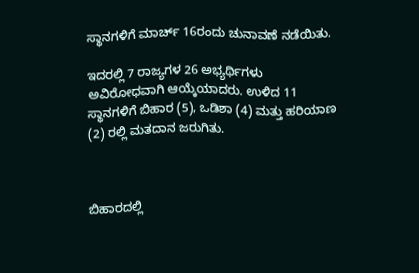ಸ್ಥಾನಗಳಿಗೆ ಮಾರ್ಚ್ 16ರಂದು ಚುನಾವಣೆ ನಡೆಯಿತು.

ಇದರಲ್ಲಿ 7 ರಾಜ್ಯಗಳ 26 ಅಭ್ಯರ್ಥಿಗಳು ಅವಿರೋಧವಾಗಿ ಆಯ್ಕೆಯಾದರು. ಉಳಿದ 11 ಸ್ಥಾನಗಳಿಗೆ ಬಿಹಾರ (5), ಒಡಿಶಾ (4) ಮತ್ತು ಹರಿಯಾಣ (2) ರಲ್ಲಿ ಮತದಾನ ಜರುಗಿತು.



ಬಿಹಾರದಲ್ಲಿ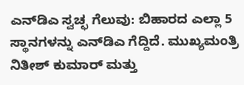ಎನ್‌ಡಿಎ ಸ್ವಚ್ಛ ಗೆಲುವು: ಬಿಹಾರದ ಎಲ್ಲಾ 5 ಸ್ಥಾನಗಳನ್ನು ಎನ್‌ಡಿಎ ಗೆದ್ದಿದೆ. ಮುಖ್ಯಮಂತ್ರಿ ನಿತೀಶ್ ಕುಮಾರ್ ಮತ್ತು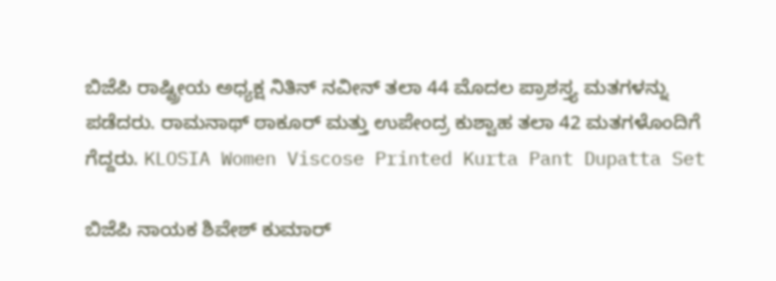ಬಿಜೆಪಿ ರಾಷ್ಟ್ರೀಯ ಅಧ್ಯಕ್ಷ ನಿತಿನ್ ನವೀನ್ ತಲಾ 44 ಮೊದಲ ಪ್ರಾಶಸ್ತ್ಯ ಮತಗಳನ್ನು ಪಡೆದರು. ರಾಮನಾಥ್ ಠಾಕೂರ್ ಮತ್ತು ಉಪೇಂದ್ರ ಕುಶ್ವಾಹ ತಲಾ 42 ಮತಗಳೊಂದಿಗೆ ಗೆದ್ದರು. KLOSIA Women Viscose Printed Kurta Pant Dupatta Set

ಬಿಜೆಪಿ ನಾಯಕ ಶಿವೇಶ್ ಕುಮಾರ್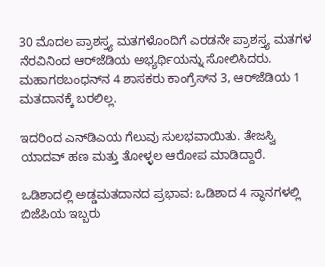30 ಮೊದಲ ಪ್ರಾಶಸ್ತ್ಯ ಮತಗಳೊಂದಿಗೆ ಎರಡನೇ ಪ್ರಾಶಸ್ತ್ಯ ಮತಗಳ ನೆರವಿನಿಂದ ಆರ್‌ಜೆಡಿಯ ಅಭ್ಯರ್ಥಿಯನ್ನು ಸೋಲಿಸಿದರು. ಮಹಾಗಠಬಂಧನ್‌ನ 4 ಶಾಸಕರು ಕಾಂಗ್ರೆಸ್‌ನ 3, ಆರ್‌ಜೆಡಿಯ 1 ಮತದಾನಕ್ಕೆ ಬರಲಿಲ್ಲ.

ಇದರಿಂದ ಎನ್‌ಡಿಎಯ ಗೆಲುವು ಸುಲಭವಾಯಿತು. ತೇಜಸ್ವಿ ಯಾದವ್ ಹಣ ಮತ್ತು ತೋಳ್ಳಲ ಆರೋಪ ಮಾಡಿದ್ದಾರೆ.

ಒಡಿಶಾದಲ್ಲಿ ಅಡ್ಡಮತದಾನದ ಪ್ರಭಾವ: ಒಡಿಶಾದ 4 ಸ್ಥಾನಗಳಲ್ಲಿ ಬಿಜೆಪಿಯ ಇಬ್ಬರು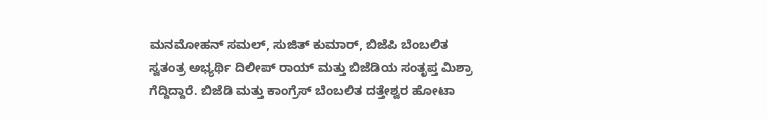ಮನಮೋಹನ್ ಸಮಲ್, ಸುಜಿತ್ ಕುಮಾರ್, ಬಿಜೆಪಿ ಬೆಂಬಲಿತ ಸ್ವತಂತ್ರ ಅಭ್ಯರ್ಥಿ ದಿಲೀಪ್ ರಾಯ್ ಮತ್ತು ಬಿಜೆಡಿಯ ಸಂತೃಪ್ತ ಮಿಶ್ರಾ ಗೆದ್ದಿದ್ದಾರೆ. ಬಿಜೆಡಿ ಮತ್ತು ಕಾಂಗ್ರೆಸ್ ಬೆಂಬಲಿತ ದತ್ತೇಶ್ವರ ಹೋಟಾ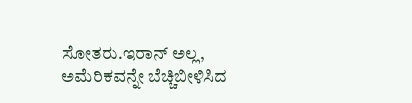ಸೋತರು.ಇರಾನ್ ಅಲ್ಲ, ಅಮೆರಿಕವನ್ನೇ ಬೆಚ್ಚಿಬೀಳಿಸಿದ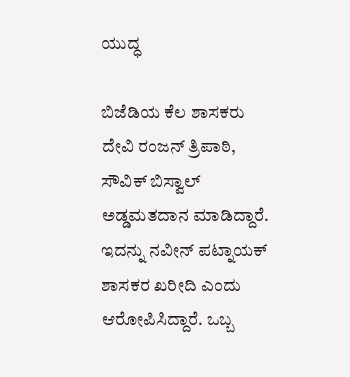ಯುದ್ಧ

ಬಿಜೆಡಿಯ ಕೆಲ ಶಾಸಕರು ದೇವಿ ರಂಜನ್ ತ್ರಿಪಾಠಿ, ಸೌವಿಕ್ ಬಿಸ್ವಾಲ್ ಅಡ್ಡಮತದಾನ ಮಾಡಿದ್ದಾರೆ. ಇದನ್ನು ನವೀನ್ ಪಟ್ನಾಯಕ್ ಶಾಸಕರ ಖರೀದಿ ಎಂದು ಆರೋಪಿಸಿದ್ದಾರೆ. ಒಬ್ಬ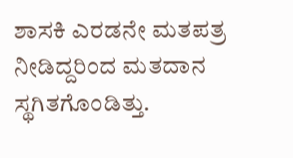ಶಾಸಕಿ ಎರಡನೇ ಮತಪತ್ರ ನೀಡಿದ್ದರಿಂದ ಮತದಾನ ಸ್ಥಗಿತಗೊಂಡಿತ್ತು.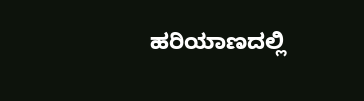ಹರಿಯಾಣದಲ್ಲಿ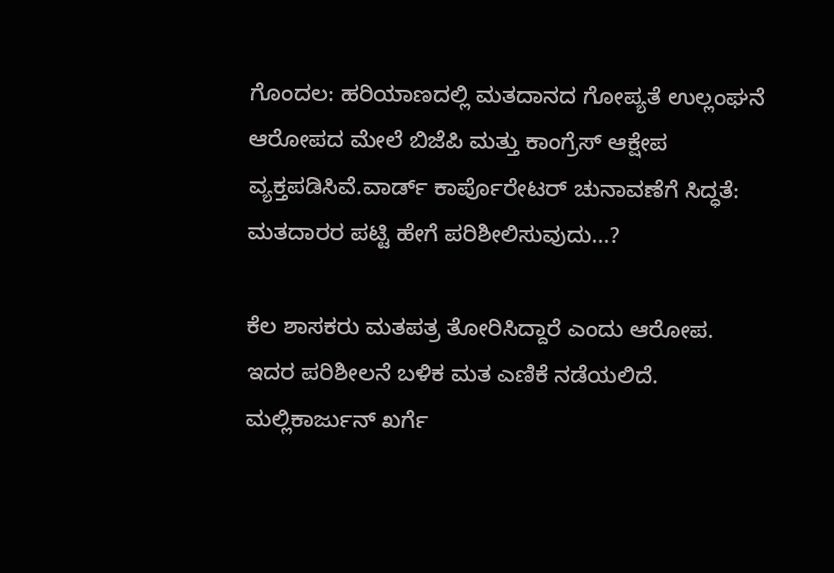ಗೊಂದಲ: ಹರಿಯಾಣದಲ್ಲಿ ಮತದಾನದ ಗೋಪ್ಯತೆ ಉಲ್ಲಂಘನೆ ಆರೋಪದ ಮೇಲೆ ಬಿಜೆಪಿ ಮತ್ತು ಕಾಂಗ್ರೆಸ್ ಆಕ್ಷೇಪ ವ್ಯಕ್ತಪಡಿಸಿವೆ.ವಾರ್ಡ್ ಕಾರ್ಪೊರೇಟರ್ ಚುನಾವಣೆಗೆ ಸಿದ್ಧತೆ: ಮತದಾರರ ಪಟ್ಟಿ ಹೇಗೆ ಪರಿಶೀಲಿಸುವುದು...?

ಕೆಲ ಶಾಸಕರು ಮತಪತ್ರ ತೋರಿಸಿದ್ದಾರೆ ಎಂದು ಆರೋಪ. ಇದರ ಪರಿಶೀಲನೆ ಬಳಿಕ ಮತ ಎಣಿಕೆ ನಡೆಯಲಿದೆ. ಮಲ್ಲಿಕಾರ್ಜುನ್ ಖರ್ಗೆ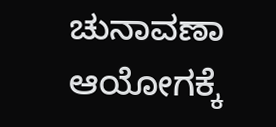ಚುನಾವಣಾ ಆಯೋಗಕ್ಕೆ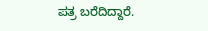ಪತ್ರ ಬರೆದಿದ್ದಾರೆ.